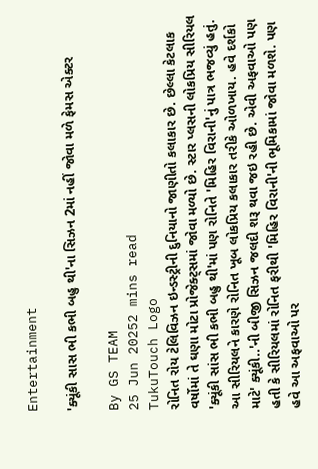Entertainment

'ક્યૂંકી સાસ ભી કભી બહુ થી'ના સિઝન 2માં નહીં જોવા મળે ફેમસ એક્ટર

By GS TEAM
25 Jun 20252 mins read
TukuTouch Logo
રોનિત રોય ટેલિવિઝન ઇન્ડસ્ટ્રીની દુનિયાનો જાણીતો કલાકાર છે. છેલ્લા કેટલાક વર્ષોમાં તે ઘણા મોટા પ્રોજેક્ટ્સમાં જોવા મળ્યો છે. સ્ટાર પ્લસની લોકપ્રિય સીરિયલ 'ક્યૂંકી સાંસ ભી કભી બહુ થી'માં પણ રોનિતે 'મિહિર વિરાની'નું પાત્ર ભજવ્યું હતું. આ સીરિયલને કારણે રોનિત ખૂબ લોકપ્રિય કલાકાર તરીકે ઓળખાય. હવે દર્શકો માટે' ક્યૂંકી..'ની બીજી સિઝન જલદી શરૂ થવા જઇ રહી છે. એવી અફવાઓ પણ હતી કે સીરિયલમાં રોનિત ફરીથી 'મિહિર વિરાની'ની ભૂમિકામાં જોવા મળશે. પણ હવે આ અફવાઓ પર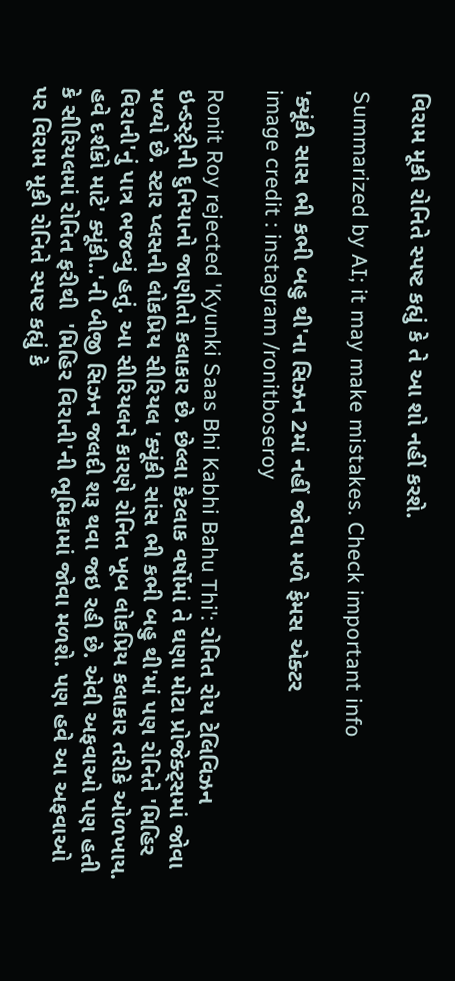વિરામ મૂકી રોનિતે સ્પષ્ટ કહ્યું કે તે આ શો નહીં કરશે.

Summarized by AI; it may make mistakes. Check important info

'ક્યૂંકી સાસ ભી કભી બહુ થી'ના સિઝન 2માં નહીં જોવા મળે ફેમસ એક્ટર
image credit : instagram /ronitboseroy

Ronit Roy rejected 'Kyunki Saas Bhi Kabhi Bahu Thi': રોનિત રોય ટેલિવિઝન ઇન્ડસ્ટ્રીની દુનિયાનો જાણીતો કલાકાર છે. છેલ્લા કેટલાક વર્ષોમાં તે ઘણા મોટા પ્રોજેક્ટ્સમાં જોવા મળ્યો છે. સ્ટાર પ્લસની લોકપ્રિય સીરિયલ 'ક્યૂંકી સાંસ ભી કભી બહુ થી'માં પણ રોનિતે 'મિહિર વિરાની'નું પાત્ર ભજવ્યું હતું. આ સીરિયલને કારણે રોનિત ખૂબ લોકપ્રિય કલાકાર તરીકે ઓળખાય. હવે દર્શકો માટે' ક્યૂંકી..'ની બીજી સિઝન જલદી શરૂ થવા જઇ રહી છે. એવી અફવાઓ પણ હતી કે સીરિયલમાં રોનિત ફરીથી  'મિહિર વિરાની'ની ભૂમિકામાં જોવા મળશે. પણ હવે આ અફવાઓ પર વિરામ મૂકી રોનિતે સ્પષ્ટ કહ્યું કે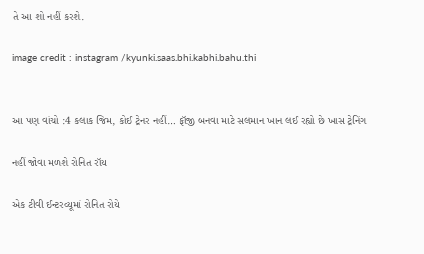તે આ શો નહીં કરશે.

image credit : instagram /kyunki.saas.bhi.kabhi.bahu.thi


આ પણ વાંચો :4 કલાક જિમ, કોઈ ટ્રેનર નહીં… ફૉજી બનવા માટે સલમાન ખાન લઈ રહ્યો છે ખાસ ટ્રેનિંગ

નહીં જોવા મળશે રોનિત રૉય

એક ટીવી ઈન્ટરવ્યૂમાં રોનિત રોયે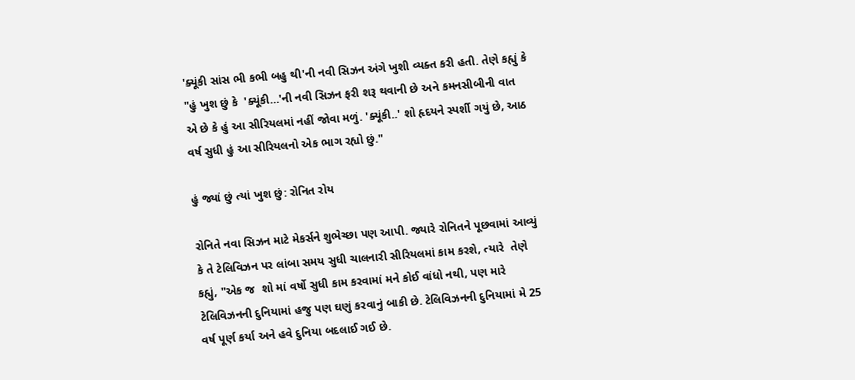'ક્યૂંકી સાંસ ભી કભી બહુ થી'ની નવી સિઝન અંગે ખુશી વ્યક્ત કરી હતી. તેણે કહ્યું કે "હું ખુશ છું કે  'ક્યૂંકી…'ની નવી સિઝન ફરી શરૂ થવાની છે અને કમનસીબીની વાત એ છે કે હું આ સીરિયલમાં નહીં જોવા મળું. 'ક્યૂંકી..' શો હૃદયને સ્પર્શી ગયું છે, આઠ વર્ષ સુધી હું આ સીરિયલનો એક ભાગ રહ્યો છું."

હું જ્યાં છું ત્યાં ખુશ છું: રોનિત રોય

રોનિતે નવા સિઝન માટે મેકર્સને શુભેચ્છા પણ આપી. જ્યારે રોનિતને પૂછવામાં આવ્યું કે તે ટેલિવિઝન પર લાંબા સમય સુધી ચાલનારી સીરિયલમાં કામ કરશે, ત્યારે  તેણે કહ્યું, "એક જ  શો માં વર્ષો સુધી કામ કરવામાં મને કોઈ વાંધો નથી, પણ મારે ટેલિવિઝનની દુનિયામાં હજુ પણ ઘણું કરવાનું બાકી છે. ટેલિવિઝનની દુનિયામાં મે 25 વર્ષ પૂર્ણ કર્યા અને હવે દુનિયા બદલાઈ ગઈ છે.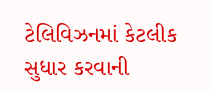ટેલિવિઝનમાં કેટલીક સુધાર કરવાની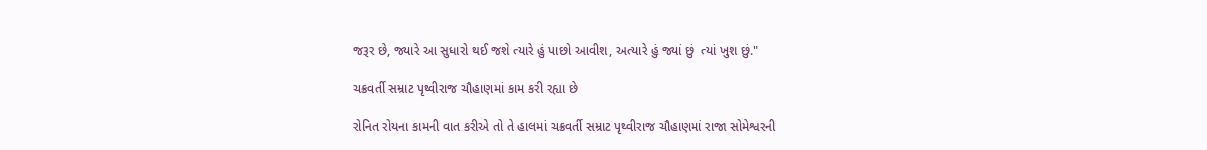જરૂર છે, જ્યારે આ સુધારો થઈ જશે ત્યારે હું પાછો આવીશ, અત્યારે હું જ્યાં છું  ત્યાં ખુશ છું."

ચક્રવર્તી સમ્રાટ પૃથ્વીરાજ ચૌહાણમાં કામ કરી રહ્યા છે

રોનિત રોયના કામની વાત કરીએ તો તે હાલમાં ચક્રવર્તી સમ્રાટ પૃથ્વીરાજ ચૌહાણમાં રાજા સોમેશ્વરની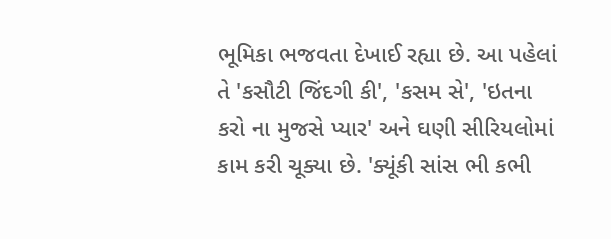ભૂમિકા ભજવતા દેખાઈ રહ્યા છે. આ પહેલાં તે 'કસૌટી જિંદગી કી', 'કસમ સે', 'ઇતના કરો ના મુજસે પ્યાર' અને ઘણી સીરિયલોમાં કામ કરી ચૂક્યા છે. 'ક્યૂંકી સાંસ ભી કભી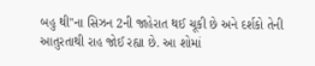બહુ થી''ના સિઝન 2ની જાહેરાત થઈ ચૂકી છે અને દર્શકો તેની આતુરતાથી રાહ જોઈ રહ્યા છે. આ શોમાં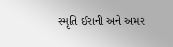સ્મૃતિ ઈરાની અને અમર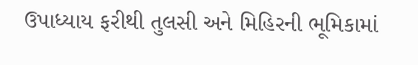ઉપાધ્યાય ફરીથી તુલસી અને મિહિરની ભૂમિકામાં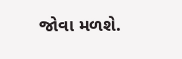જોવા મળશે.